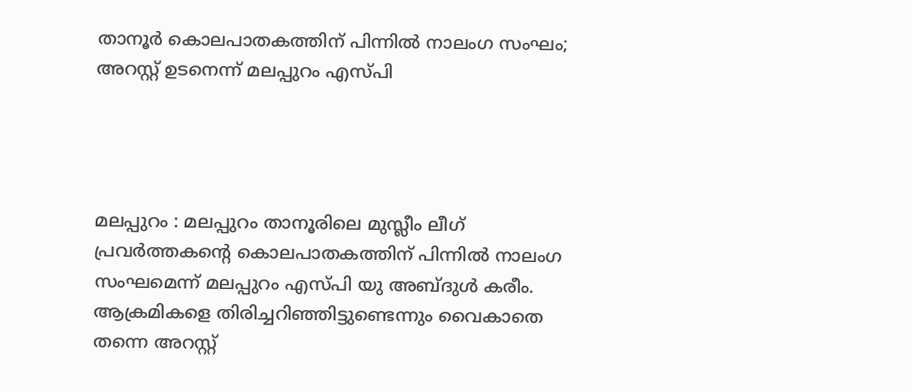താനൂര്‍ കൊലപാതകത്തിന് പിന്നില്‍ നാലംഗ സംഘം; അറസ്റ്റ് ഉടനെന്ന് മലപ്പുറം എസ്‍പി




മലപ്പുറം : മലപ്പുറം താനൂരിലെ മുസ്ലീം ലീഗ് പ്രവര്‍ത്തകന്റെ കൊലപാതകത്തിന് പിന്നില്‍ നാലംഗ സംഘമെന്ന് മലപ്പുറം എസ്പി യു അബ്ദുള്‍ കരീം. ആക്രമികളെ തിരിച്ചറിഞ്ഞിട്ടുണ്ടെന്നും വൈകാതെ തന്നെ അറസ്റ്റ്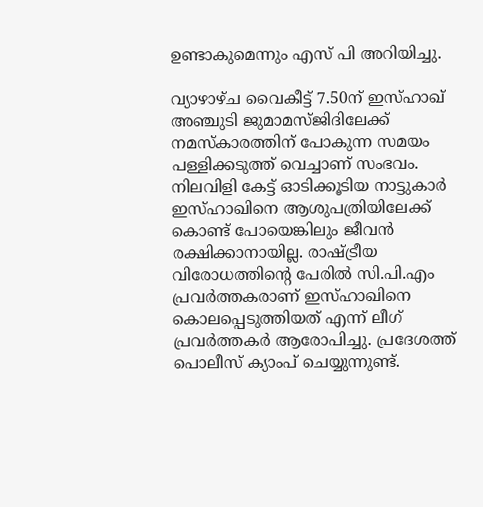ഉണ്ടാകുമെന്നും എസ് പി അറിയിച്ചു.

വ്യാഴാഴ്ച വൈകീട്ട് 7.50ന് ഇസ്ഹാഖ് അഞ്ചുടി ജുമാമസ്ജിദിലേക്ക് നമസ്കാരത്തിന് പോകുന്ന സമയം പള്ളിക്കടുത്ത് വെച്ചാണ് സംഭവം. നിലവിളി കേട്ട് ഓടിക്കൂടിയ നാട്ടുകാര്‍ ഇസ്ഹാഖിനെ ആശുപത്രിയിലേക്ക് കൊണ്ട് പോയെങ്കിലും ജീവന്‍ രക്ഷിക്കാനായില്ല. രാഷ്ട്രീയ വിരോധത്തിന്റെ പേരില്‍ സി.പി.എം പ്രവര്‍ത്തകരാണ് ഇസ്ഹാഖിനെ കൊലപ്പെടുത്തിയത് എന്ന് ലീഗ് പ്രവര്‍ത്തകര്‍ ആരോപിച്ചു. പ്രദേശത്ത് പൊലീസ് ക്യാംപ് ചെയ്യുന്നുണ്ട്.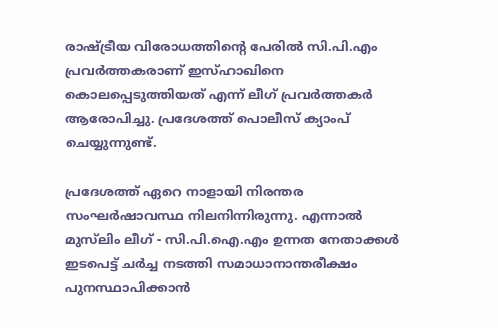രാഷ്ട്രീയ വിരോധത്തിന്റെ പേരില്‍ സി.പി.എം പ്രവര്‍ത്തകരാണ് ഇസ്ഹാഖിനെ കൊലപ്പെടുത്തിയത് എന്ന് ലീഗ് പ്രവര്‍ത്തകര്‍ ആരോപിച്ചു. പ്രദേശത്ത് പൊലീസ് ക്യാംപ് ചെയ്യുന്നുണ്ട്.

പ്രദേശത്ത് ഏറെ നാളായി നിരന്തര സംഘര്‍ഷാവസ്ഥ നിലനിന്നിരുന്നു. എന്നാല്‍ മുസ്‌ലിം ലീഗ് - സി.പി.ഐ.എം ഉന്നത നേതാക്കള്‍ ഇടപെട്ട് ചര്‍ച്ച നടത്തി സമാധാനാന്തരീക്ഷം പുനസ്ഥാപിക്കാന്‍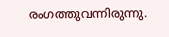രംഗത്തുവന്നിരുന്നു.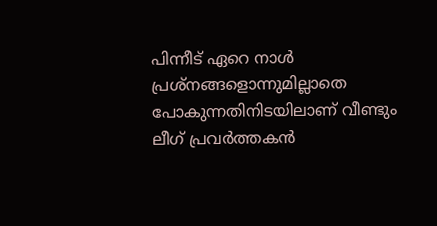പിന്നീട് ഏറെ നാള്‍ പ്രശ്നങ്ങളൊന്നുമില്ലാതെ പോകുന്നതിനിടയിലാണ് വീണ്ടും ലീഗ് പ്രവര്‍ത്തകന്‍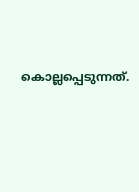കൊല്ലപ്പെടുന്നത്.